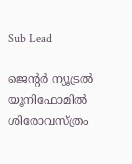Sub Lead

ജെന്റര്‍ ന്യൂട്രല്‍ യൂനിഫോമില്‍ ശിരോവസ്ത്രം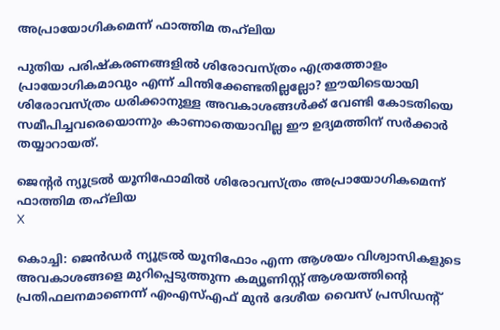അപ്രായോഗികമെന്ന് ഫാത്തിമ തഹ്‌ലിയ

പുതിയ പരിഷ്‌കരണങ്ങളില്‍ ശിരോവസ്ത്രം എത്രത്തോളം പ്രായോഗികമാവും എന്ന് ചിന്തിക്കേണ്ടതില്ലല്ലോ? ഈയിടെയായി ശിരോവസ്ത്രം ധരിക്കാനുള്ള അവകാശങ്ങള്‍ക്ക് വേണ്ടി കോടതിയെ സമീപിച്ചവരെയൊന്നും കാണാതെയാവില്ല ഈ ഉദ്യമത്തിന് സര്‍ക്കാര്‍ തയ്യാറായത്.

ജെന്റര്‍ ന്യൂട്രല്‍ യൂനിഫോമില്‍ ശിരോവസ്ത്രം അപ്രായോഗികമെന്ന് ഫാത്തിമ തഹ്‌ലിയ
X

കൊച്ചി: ജെന്‍ഡര്‍ ന്യൂട്രല്‍ യൂനിഫോം എന്ന ആശയം വിശ്വാസികളുടെ അവകാശങ്ങളെ മുറിപ്പെടുത്തുന്ന കമ്യൂണിസ്റ്റ് ആശയത്തിന്റെ പ്രതിഫലനമാണെന്ന് എംഎസ്എഫ് മുന്‍ ദേശീയ വൈസ് പ്രസിഡന്റ്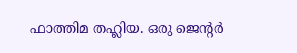ഫാത്തിമ തഹ്ലിയ. ഒരു ജെന്റര്‍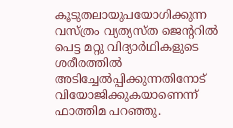കൂടുതലായുപയോഗിക്കുന്ന വസ്ത്രം വ്യത്യസ്ത ജെന്ററില്‍ പെട്ട മറ്റു വിദ്യാര്‍ഥികളുടെ ശരീരത്തില്‍ അടിച്ചേല്‍പ്പിക്കുന്നതിനോട് വിയോജിക്കുകയാണെന്ന് ഫാത്തിമ പറഞ്ഞു.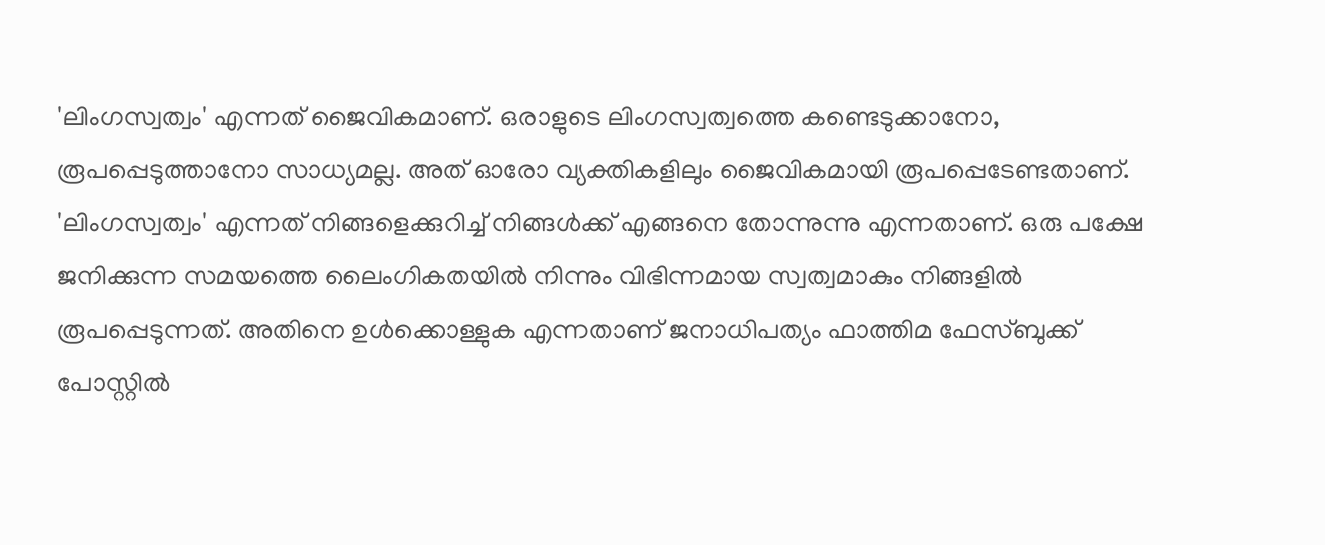'ലിംഗസ്വത്വം' എന്നത് ജൈവികമാണ്. ഒരാളുടെ ലിംഗസ്വത്വത്തെ കണ്ടെടുക്കാനോ, രൂപപ്പെടുത്താനോ സാധ്യമല്ല. അത് ഓരോ വ്യക്തികളിലും ജൈവികമായി രൂപപ്പെടേണ്ടതാണ്. 'ലിംഗസ്വത്വം' എന്നത് നിങ്ങളെക്കുറിച്ച് നിങ്ങള്‍ക്ക് എങ്ങനെ തോന്നുന്നു എന്നതാണ്. ഒരു പക്ഷേ ജനിക്കുന്ന സമയത്തെ ലൈംഗികതയില്‍ നിന്നും വിഭിന്നമായ സ്വത്വമാകും നിങ്ങളില്‍ രൂപപ്പെടുന്നത്. അതിനെ ഉള്‍ക്കൊള്ളുക എന്നതാണ് ജനാധിപത്യം ഫാത്തിമ ഫേസ്ബുക്ക് പോസ്റ്റില്‍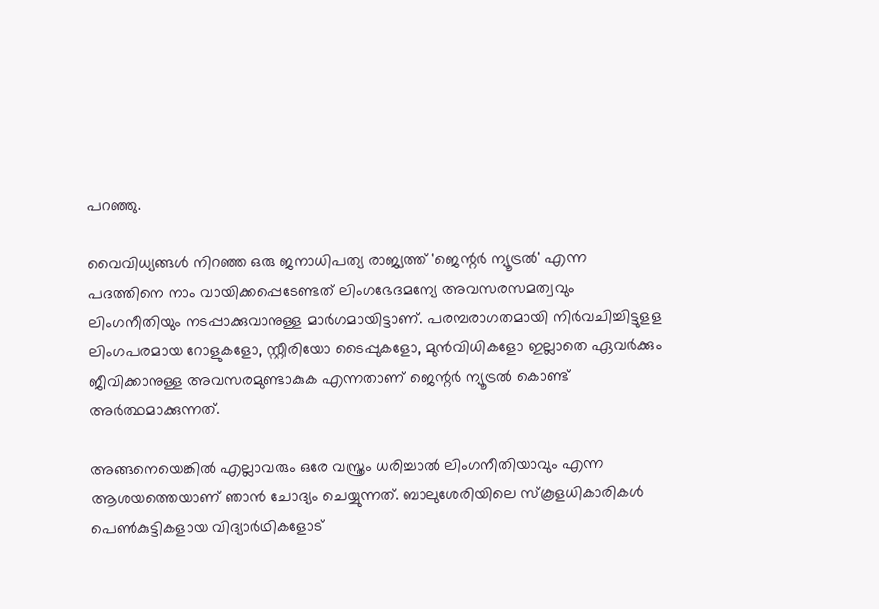പറഞ്ഞു.

വൈവിധ്യങ്ങള്‍ നിറഞ്ഞ ഒരു ജനാധിപത്യ രാജ്യത്ത് 'ജെന്റര്‍ ന്യൂട്രല്‍' എന്ന പദത്തിനെ നാം വായിക്കപ്പെടേണ്ടത് ലിംഗഭേദമന്യേ അവസരസമത്വവും ലിംഗനീതിയും നടപ്പാക്കുവാനുള്ള മാര്‍ഗമായിട്ടാണ്. പരമ്പരാഗതമായി നിര്‍വചിച്ചിട്ടുളള ലിംഗപരമായ റോളുകളോ, സ്റ്റീരിയോ ടൈപ്പുകളോ, മുന്‍വിധികളോ ഇല്ലാതെ ഏവര്‍ക്കും ജീവിക്കാനുള്ള അവസരമുണ്ടാകുക എന്നതാണ് ജെന്റര്‍ ന്യൂട്രല്‍ കൊണ്ട് അര്‍ത്ഥമാക്കുന്നത്.

അങ്ങനെയെങ്കില്‍ എല്ലാവരും ഒരേ വസ്ത്രം ധരിച്ചാല്‍ ലിംഗനീതിയാവും എന്ന ആശയത്തെയാണ് ഞാന്‍ ചോദ്യം ചെയ്യുന്നത്. ബാലുശേരിയിലെ സ്‌കൂളധികാരികള്‍ പെണ്‍കുട്ടികളായ വിദ്യാര്‍ഥികളോട്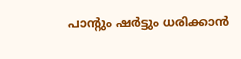പാന്റും ഷര്‍ട്ടും ധരിക്കാന്‍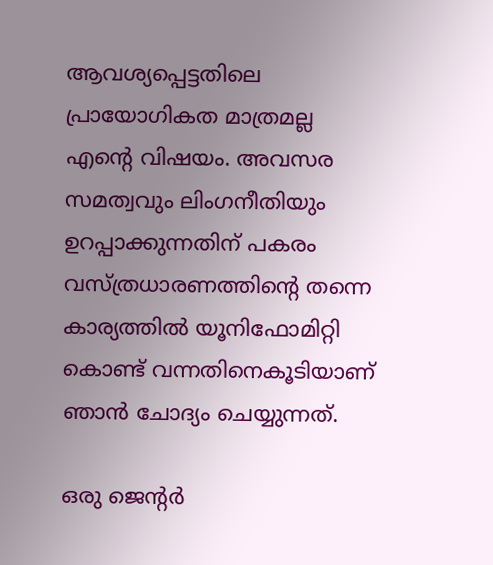ആവശ്യപ്പെട്ടതിലെ പ്രായോഗികത മാത്രമല്ല എന്റെ വിഷയം. അവസര സമത്വവും ലിംഗനീതിയും ഉറപ്പാക്കുന്നതിന് പകരം വസ്ത്രധാരണത്തിന്റെ തന്നെ കാര്യത്തില്‍ യൂനിഫോമിറ്റി കൊണ്ട് വന്നതിനെകൂടിയാണ് ഞാന്‍ ചോദ്യം ചെയ്യുന്നത്.

ഒരു ജെന്റര്‍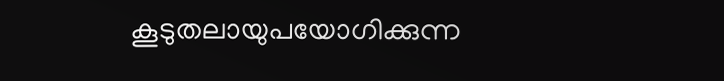കൂടുതലായുപയോഗിക്കുന്ന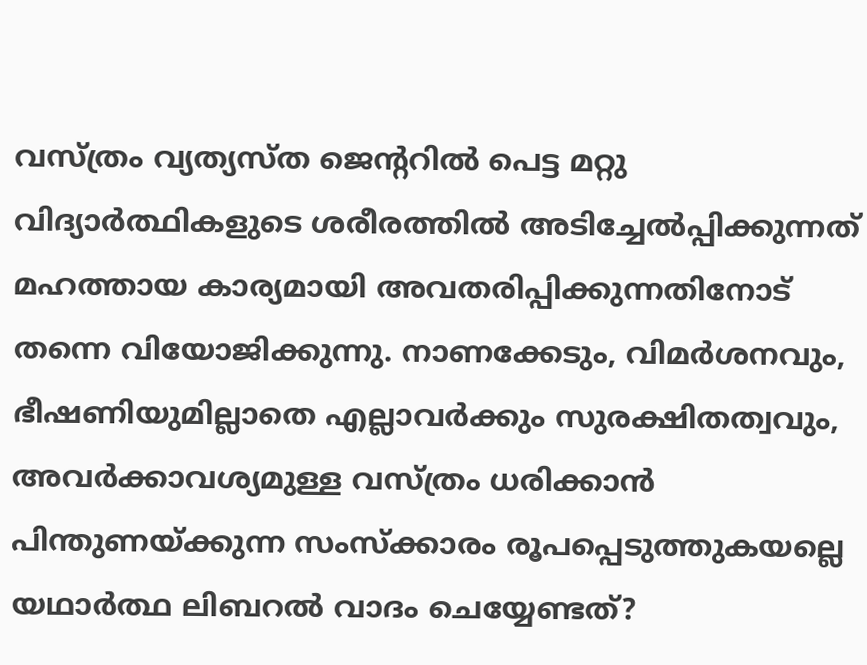വസ്ത്രം വ്യത്യസ്ത ജെന്ററില്‍ പെട്ട മറ്റു വിദ്യാര്‍ത്ഥികളുടെ ശരീരത്തില്‍ അടിച്ചേല്‍പ്പിക്കുന്നത് മഹത്തായ കാര്യമായി അവതരിപ്പിക്കുന്നതിനോട് തന്നെ വിയോജിക്കുന്നു. നാണക്കേടും, വിമര്‍ശനവും, ഭീഷണിയുമില്ലാതെ എല്ലാവര്‍ക്കും സുരക്ഷിതത്വവും, അവര്‍ക്കാവശ്യമുള്ള വസ്ത്രം ധരിക്കാന്‍ പിന്തുണയ്ക്കുന്ന സംസ്‌ക്കാരം രൂപപ്പെടുത്തുകയല്ലെ യഥാര്‍ത്ഥ ലിബറല്‍ വാദം ചെയ്യേണ്ടത്?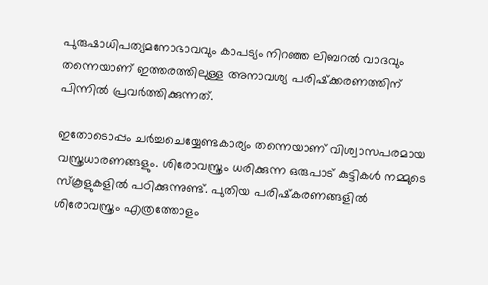പുരുഷാധിപത്യമനോഭാവവും കാപട്യം നിറഞ്ഞ ലിബറല്‍ വാദവും തന്നെയാണ് ഇത്തരത്തിലുള്ള അനാവശ്യ പരിഷ്‌ക്കരണത്തിന് പിന്നില്‍ പ്രവര്‍ത്തിക്കുന്നത്.

ഇതോടൊപ്പം ചര്‍ച്ചചെയ്യേണ്ടകാര്യം തന്നെയാണ് വിശ്വാസപരമായ വസ്ത്രധാരണങ്ങളും. ശിരോവസ്ത്രം ധരിക്കുന്ന ഒരുപാട് കുട്ടികള്‍ നമ്മുടെ സ്‌കൂളുകളില്‍ പഠിക്കുന്നുണ്ട്. പുതിയ പരിഷ്‌കരണങ്ങളില്‍ ശിരോവസ്ത്രം എത്രത്തോളം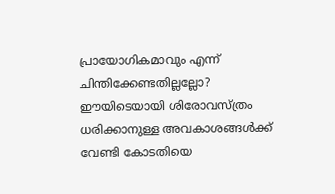പ്രായോഗികമാവും എന്ന് ചിന്തിക്കേണ്ടതില്ലല്ലോ? ഈയിടെയായി ശിരോവസ്ത്രം ധരിക്കാനുള്ള അവകാശങ്ങള്‍ക്ക് വേണ്ടി കോടതിയെ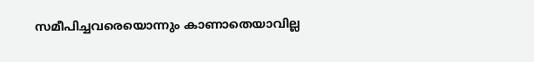സമീപിച്ചവരെയൊന്നും കാണാതെയാവില്ല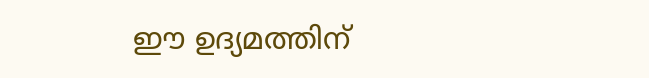ഈ ഉദ്യമത്തിന്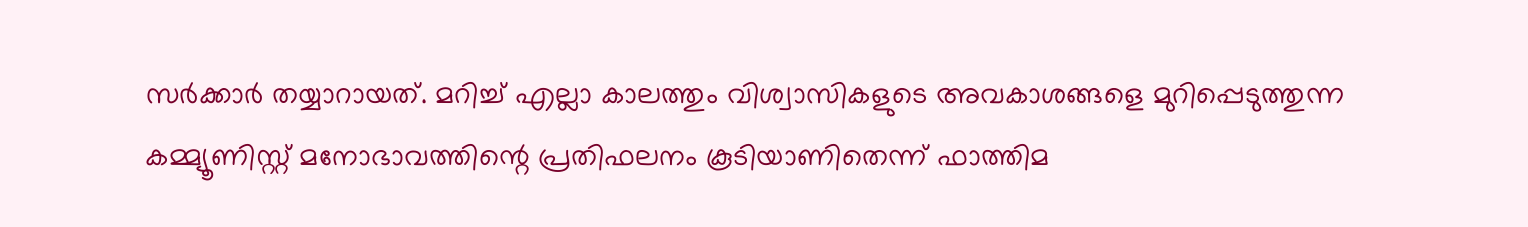സര്‍ക്കാര്‍ തയ്യാറായത്. മറിച്ച് എല്ലാ കാലത്തും വിശ്വാസികളുടെ അവകാശങ്ങളെ മുറിപ്പെടുത്തുന്ന കമ്മ്യൂണിസ്റ്റ് മനോഭാവത്തിന്റെ പ്രതിഫലനം കൂടിയാണിതെന്ന് ഫാത്തിമ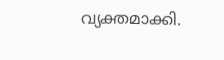വ്യക്തമാക്കി.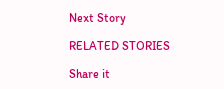Next Story

RELATED STORIES

Share it